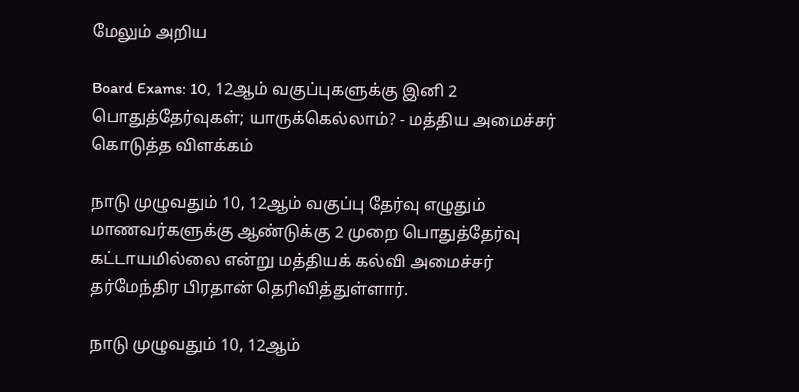மேலும் அறிய

Board Exams: 10, 12ஆம் வகுப்புகளுக்கு இனி 2 பொதுத்தேர்வுகள்; யாருக்கெல்லாம்? - மத்திய அமைச்சர் கொடுத்த விளக்கம்

நாடு முழுவதும் 10, 12ஆம் வகுப்பு தேர்வு எழுதும் மாணவர்களுக்கு ஆண்டுக்கு 2 முறை பொதுத்தேர்வு கட்டாயமில்லை என்று மத்தியக் கல்வி அமைச்சர் தர்மேந்திர பிரதான் தெரிவித்துள்ளார்.

நாடு முழுவதும் 10, 12ஆம்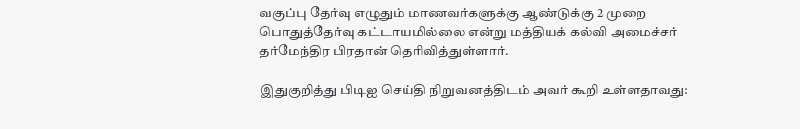வகுப்பு தேர்வு எழுதும் மாணவர்களுக்கு ஆண்டுக்கு 2 முறை பொதுத்தேர்வு கட்டாயமில்லை என்று மத்தியக் கல்வி அமைச்சர் தர்மேந்திர பிரதான் தெரிவித்துள்ளார்.

இதுகுறித்து பிடிஐ செய்தி நிறுவனத்திடம் அவர் கூறி உள்ளதாவது: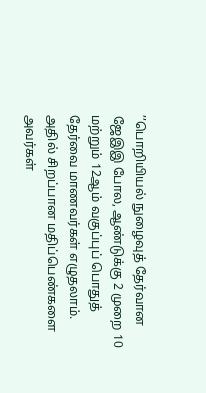’’பொறியியல் நுழைவுத் தேர்வான ஜேஇஇ போல, ஆண்டுக்கு 2 முறை 10 மற்றும் 12ஆம் வகுப்புப் பொதுத் தேர்வை மாணவர்கள் எழுதலாம். அதில் சிறப்பான மதிப்பெண்களை அவர்கள்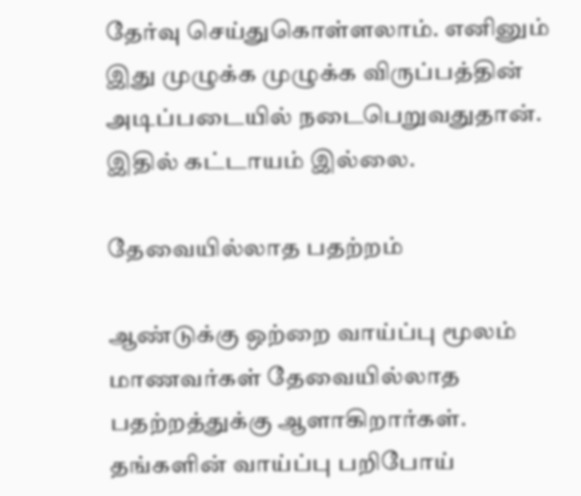தேர்வு செய்துகொள்ளலாம். எனினும் இது முழுக்க முழுக்க விருப்பத்தின் அடிப்படையில் நடைபெறுவதுதான். இதில் கட்டாயம் இல்லை.

தேவையில்லாத பதற்றம்

ஆண்டுக்கு ஒற்றை வாய்ப்பு மூலம் மாணவர்கள் தேவையில்லாத பதற்றத்துக்கு ஆளாகிறார்கள். தங்களின் வாய்ப்பு பறிபோய்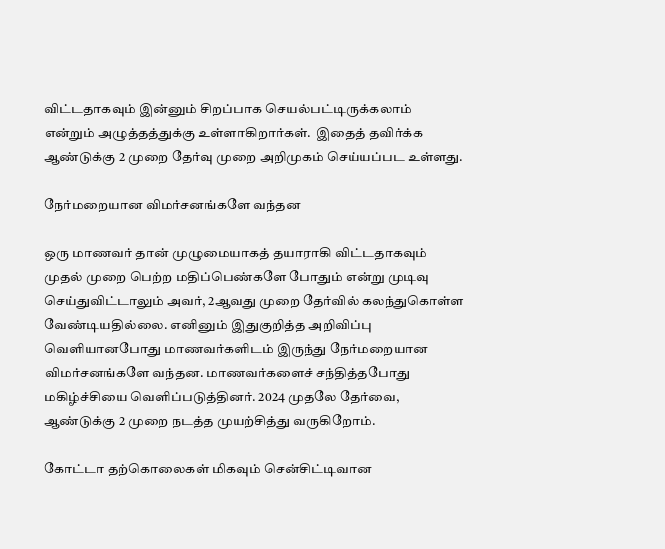விட்டதாகவும் இன்னும் சிறப்பாக செயல்பட்டிருக்கலாம் என்றும் அழுத்தத்துக்கு உள்ளாகிறார்கள்.  இதைத் தவிர்க்க ஆண்டுக்கு 2 முறை தேர்வு முறை அறிமுகம் செய்யப்பட உள்ளது.

நேர்மறையான விமர்சனங்களே வந்தன

ஒரு மாணவர் தான் முழுமையாகத் தயாராகி விட்டதாகவும் முதல் முறை பெற்ற மதிப்பெண்களே போதும் என்று முடிவு செய்துவிட்டாலும் அவர், 2ஆவது முறை தேர்வில் கலந்துகொள்ள வேண்டியதில்லை. எனினும் இதுகுறித்த அறிவிப்பு வெளியானபோது மாணவர்களிடம் இருந்து நேர்மறையான விமர்சனங்களே வந்தன. மாணவர்களைச் சந்தித்தபோது மகிழ்ச்சியை வெளிப்படுத்தினர். 2024 முதலே தேர்வை, ஆண்டுக்கு 2 முறை நடத்த முயற்சித்து வருகிறோம்.

கோட்டா தற்கொலைகள் மிகவும் சென்சிட்டிவான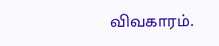விவகாரம்.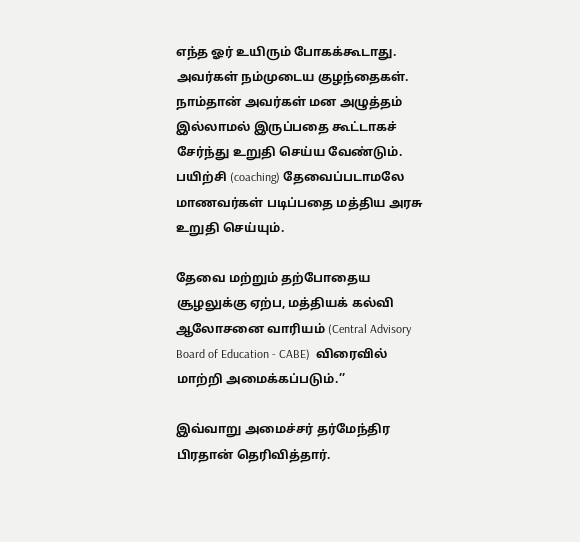எந்த ஓர் உயிரும் போகக்கூடாது. அவர்கள் நம்முடைய குழந்தைகள். நாம்தான் அவர்கள் மன அழுத்தம் இல்லாமல் இருப்பதை கூட்டாகச் சேர்ந்து உறுதி செய்ய வேண்டும். பயிற்சி (coaching) தேவைப்படாமலே மாணவர்கள் படிப்பதை மத்திய அரசு உறுதி செய்யும்.

தேவை மற்றும் தற்போதைய சூழலுக்கு ஏற்ப, மத்தியக் கல்வி ஆலோசனை வாரியம் (Central Advisory Board of Education - CABE)  விரைவில் மாற்றி அமைக்கப்படும்.’’

இவ்வாறு அமைச்சர் தர்மேந்திர பிரதான் தெரிவித்தார்.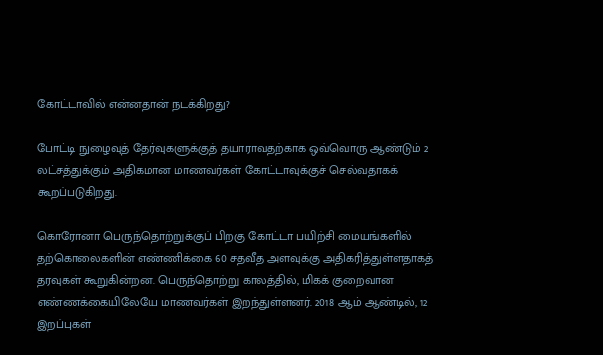கோட்டாவில் என்னதான் நடக்கிறது?

போட்டி நுழைவுத் தேர்வுகளுக்குத் தயாராவதற்காக ஒவ்வொரு ஆண்டும் 2 லட்சத்துக்கும் அதிகமான மாணவர்கள் கோட்டாவுக்குச் செல்வதாகக் கூறப்படுகிறது.

கொரோனா பெருந்தொற்றுக்குப் பிறகு கோட்டா பயிற்சி மையங்களில் தற்கொலைகளின் எண்ணிக்கை 60 சதவீத அளவுக்கு அதிகரித்துள்ளதாகத் தரவுகள் கூறுகின்றன. பெருந்தொற்று காலத்தில், மிகக் குறைவான எண்ணக்கையிலேயே மாணவர்கள் இறந்துள்ளனர். 2018 ஆம் ஆண்டில், 12 இறப்புகள்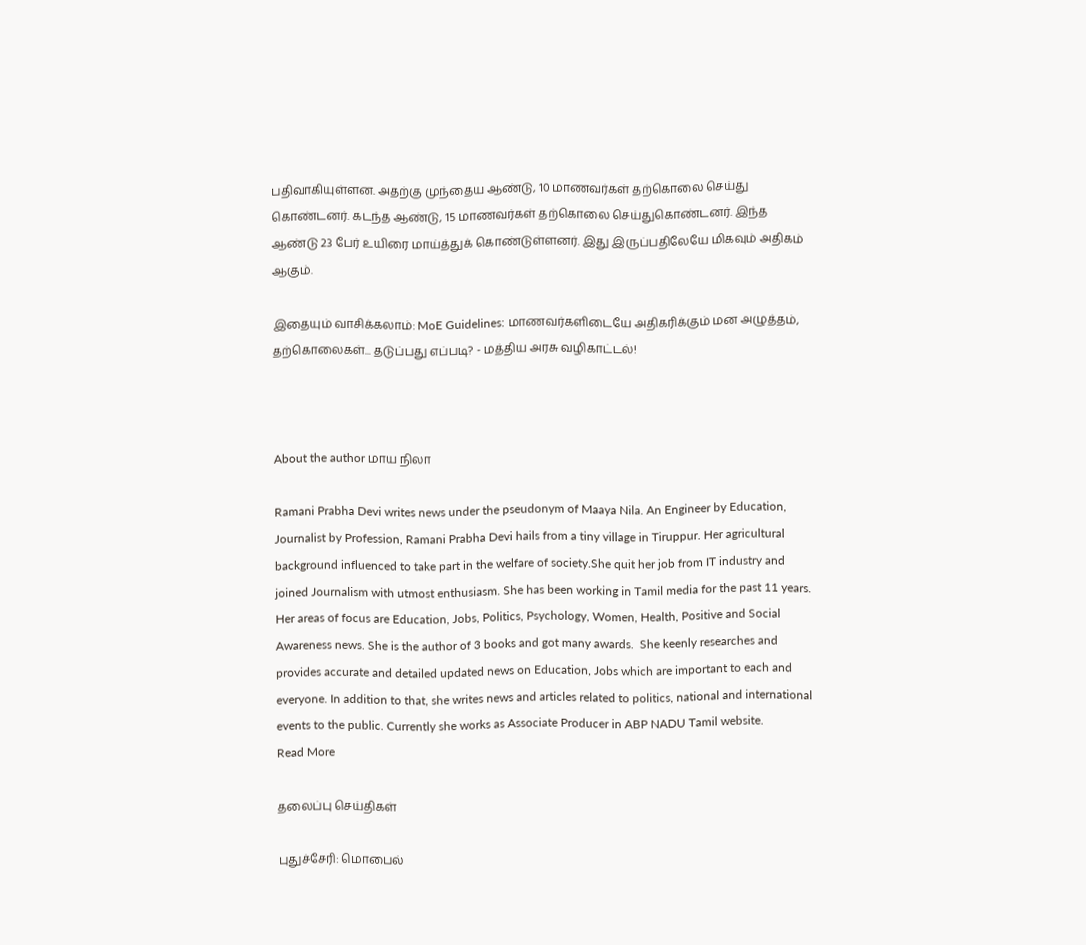பதிவாகியுள்ளன. அதற்கு முந்தைய ஆண்டு, 10 மாணவர்கள் தற்கொலை செய்து கொண்டனர். கடந்த ஆண்டு, 15 மாணவர்கள் தற்கொலை செய்துகொண்டனர். இந்த ஆண்டு 23 பேர் உயிரை மாய்த்துக் கொண்டுள்ளனர். இது இருப்பதிலேயே மிகவும் அதிகம் ஆகும்.

இதையும் வாசிக்கலாம்: MoE Guidelines: மாணவர்களிடையே அதிகரிக்கும் மன அழுத்தம், தற்கொலைகள்... தடுப்பது எப்படி? - மத்திய அரசு வழிகாட்டல்!



About the author மாய நிலா

Ramani Prabha Devi writes news under the pseudonym of Maaya Nila. An Engineer by Education, Journalist by Profession, Ramani Prabha Devi hails from a tiny village in Tiruppur. Her agricultural background influenced to take part in the welfare of society.She quit her job from IT industry and joined Journalism with utmost enthusiasm. She has been working in Tamil media for the past 11 years. Her areas of focus are Education, Jobs, Politics, Psychology, Women, Health, Positive and Social Awareness news. She is the author of 3 books and got many awards.  She keenly researches and provides accurate and detailed updated news on Education, Jobs which are important to each and everyone. In addition to that, she writes news and articles related to politics, national and international events to the public. Currently she works as Associate Producer in ABP NADU Tamil website.
Read More

தலைப்பு செய்திகள்

புதுச்சேரி: மொபைல்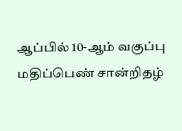ஆப்பில் 10-ஆம் வகுப்பு மதிப்பெண் சான்றிதழ்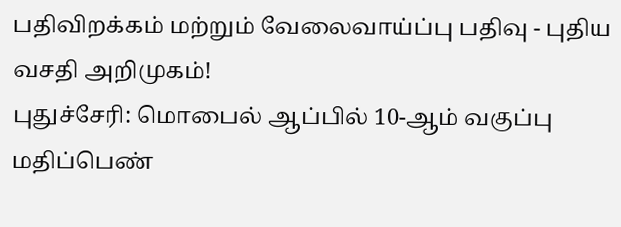பதிவிறக்கம் மற்றும் வேலைவாய்ப்பு பதிவு - புதிய வசதி அறிமுகம்!
புதுச்சேரி: மொபைல் ஆப்பில் 10-ஆம் வகுப்பு மதிப்பெண்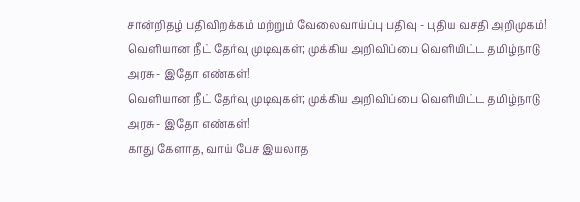சான்றிதழ் பதிவிறக்கம் மற்றும் வேலைவாய்ப்பு பதிவு - புதிய வசதி அறிமுகம்!
வெளியான நீட் தேர்வு முடிவுகள்; முக்கிய அறிவிப்பை வெளியிட்ட தமிழ்நாடு அரசு- இதோ எண்கள்!
வெளியான நீட் தேர்வு முடிவுகள்; முக்கிய அறிவிப்பை வெளியிட்ட தமிழ்நாடு அரசு- இதோ எண்கள்!
காது கேளாத, வாய் பேச இயலாத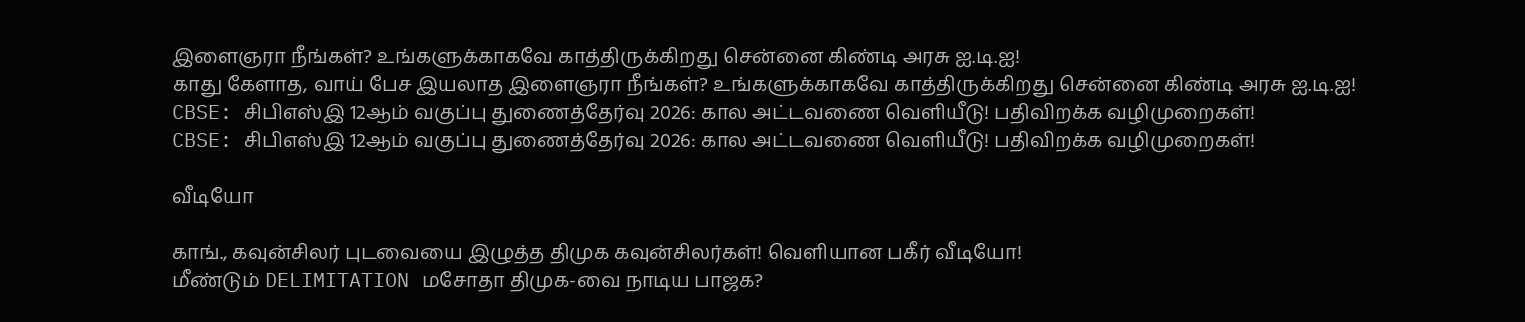இளைஞரா நீங்கள்? உங்களுக்காகவே காத்திருக்கிறது சென்னை கிண்டி அரசு ஐ.டி.ஐ!
காது கேளாத, வாய் பேச இயலாத இளைஞரா நீங்கள்? உங்களுக்காகவே காத்திருக்கிறது சென்னை கிண்டி அரசு ஐ.டி.ஐ!
CBSE: சிபிஎஸ்இ 12ஆம் வகுப்பு துணைத்தேர்வு 2026: கால அட்டவணை வெளியீடு! பதிவிறக்க வழிமுறைகள்!
CBSE: சிபிஎஸ்இ 12ஆம் வகுப்பு துணைத்தேர்வு 2026: கால அட்டவணை வெளியீடு! பதிவிறக்க வழிமுறைகள்!

வீடியோ

காங்., கவுன்சிலர் புடவையை இழுத்த திமுக கவுன்சிலர்கள்! வெளியான பகீர் வீடியோ!
மீண்டும் DELIMITATION மசோதா திமுக-வை நாடிய பாஜக?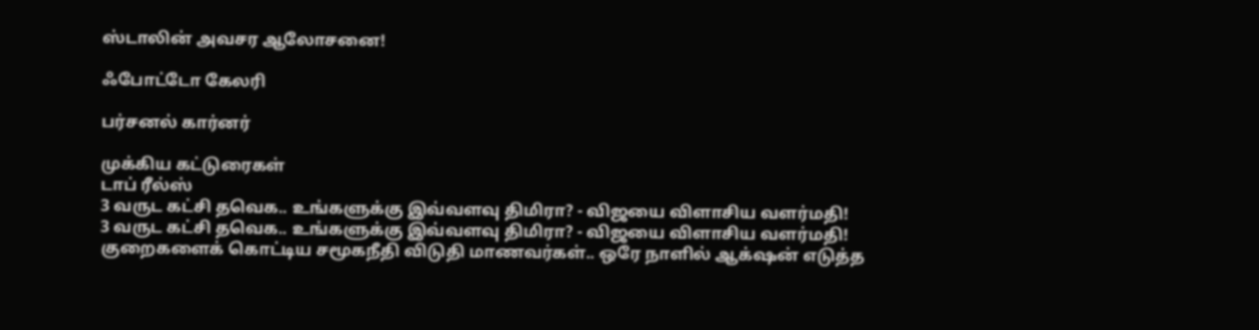ஸ்டாலின் அவசர ஆலோசனை!

ஃபோட்டோ கேலரி

பர்சனல் கார்னர்

முக்கிய கட்டுரைகள்
டாப் ரீல்ஸ்
3 வருட கட்சி தவெக.. உங்களுக்கு இவ்வளவு திமிரா? - விஜயை விளாசிய வளர்மதி!
3 வருட கட்சி தவெக.. உங்களுக்கு இவ்வளவு திமிரா? - விஜயை விளாசிய வளர்மதி!
குறைகளைக் கொட்டிய சமூகநீதி விடுதி மாணவர்கள்.. ஒரே நாளில் ஆக்‌ஷன் எடுத்த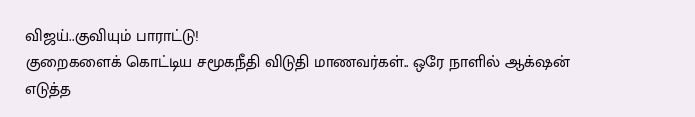விஜய்..குவியும் பாராட்டு!
குறைகளைக் கொட்டிய சமூகநீதி விடுதி மாணவர்கள்.. ஒரே நாளில் ஆக்‌ஷன் எடுத்த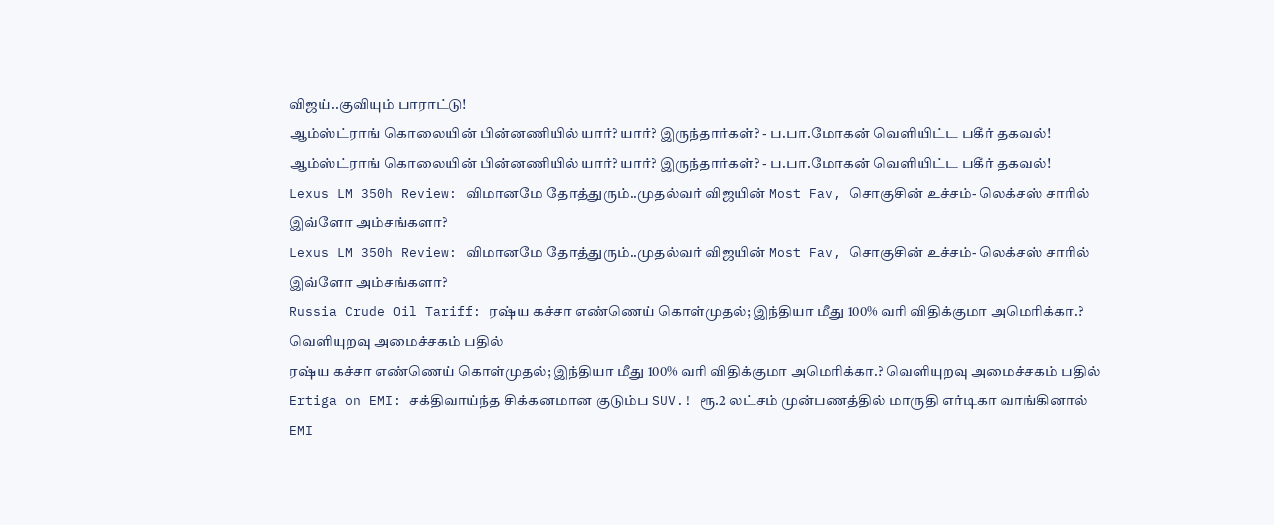விஜய்..குவியும் பாராட்டு!
ஆம்ஸ்ட்ராங் கொலையின் பின்னணியில் யார்? யார்? இருந்தார்கள்? - ப.பா.மோகன் வெளியிட்ட பகீர் தகவல்!
ஆம்ஸ்ட்ராங் கொலையின் பின்னணியில் யார்? யார்? இருந்தார்கள்? - ப.பா.மோகன் வெளியிட்ட பகீர் தகவல்!
Lexus LM 350h Review: விமானமே தோத்துரும்..முதல்வர் விஜயின் Most Fav, சொகுசின் உச்சம்- லெக்சஸ் சாரில் இவ்ளோ அம்சங்களா?
Lexus LM 350h Review: விமானமே தோத்துரும்..முதல்வர் விஜயின் Most Fav, சொகுசின் உச்சம்- லெக்சஸ் சாரில் இவ்ளோ அம்சங்களா?
Russia Crude Oil Tariff: ரஷ்ய கச்சா எண்ணெய் கொள்முதல்; இந்தியா மீது 100% வரி விதிக்குமா அமெரிக்கா.? வெளியுறவு அமைச்சகம் பதில்
ரஷ்ய கச்சா எண்ணெய் கொள்முதல்; இந்தியா மீது 100% வரி விதிக்குமா அமெரிக்கா.? வெளியுறவு அமைச்சகம் பதில்
Ertiga on EMI: சக்திவாய்ந்த சிக்கனமான குடும்ப SUV.! ரூ.2 லட்சம் முன்பணத்தில் மாருதி எர்டிகா வாங்கினால் EMI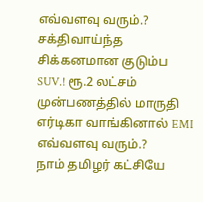எவ்வளவு வரும்.?
சக்திவாய்ந்த சிக்கனமான குடும்ப SUV.! ரூ.2 லட்சம் முன்பணத்தில் மாருதி எர்டிகா வாங்கினால் EMI எவ்வளவு வரும்.?
நாம் தமிழர் கட்சியே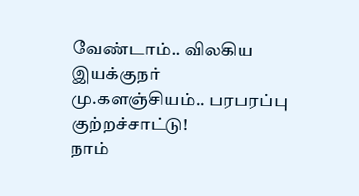வேண்டாம்.. விலகிய இயக்குநர் மு.களஞ்சியம்.. பரபரப்பு குற்றச்சாட்டு!
நாம்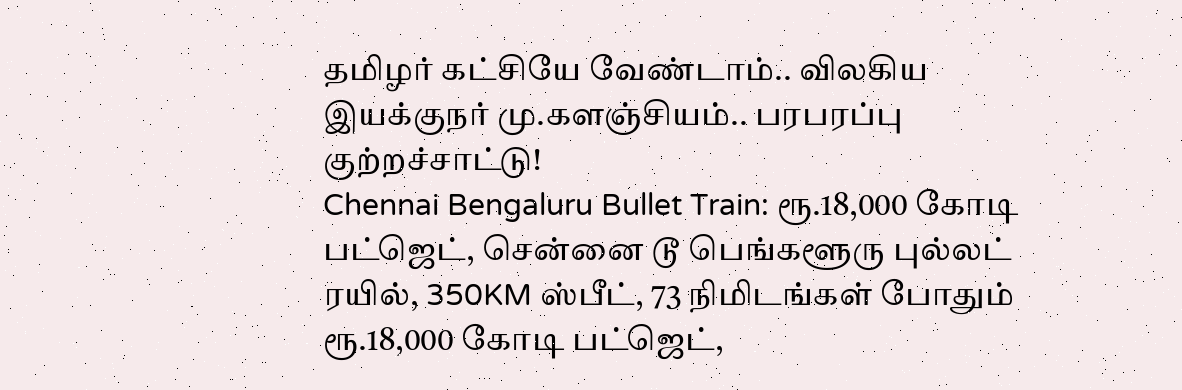தமிழர் கட்சியே வேண்டாம்.. விலகிய இயக்குநர் மு.களஞ்சியம்.. பரபரப்பு குற்றச்சாட்டு!
Chennai Bengaluru Bullet Train: ரூ.18,000 கோடி பட்ஜெட், சென்னை டூ பெங்களூரு புல்லட் ரயில், 350KM ஸ்பீட், 73 நிமிடங்கள் போதும்
ரூ.18,000 கோடி பட்ஜெட்,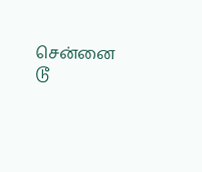சென்னை டூ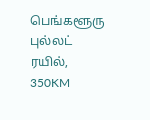பெங்களூரு புல்லட் ரயில், 350KM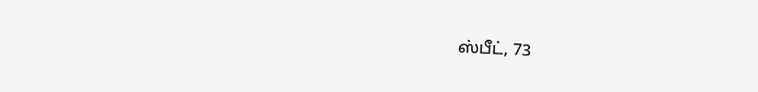ஸ்பீட், 73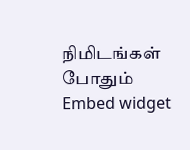நிமிடங்கள் போதும்
Embed widget